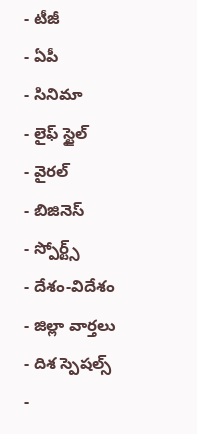- టీజీ
- ఏపీ
- సినిమా
- లైఫ్ స్టైల్
- వైరల్
- బిజినెస్
- స్పోర్ట్స్
- దేశం-విదేశం
- జిల్లా వార్తలు
- దిశ స్పెషల్స్
-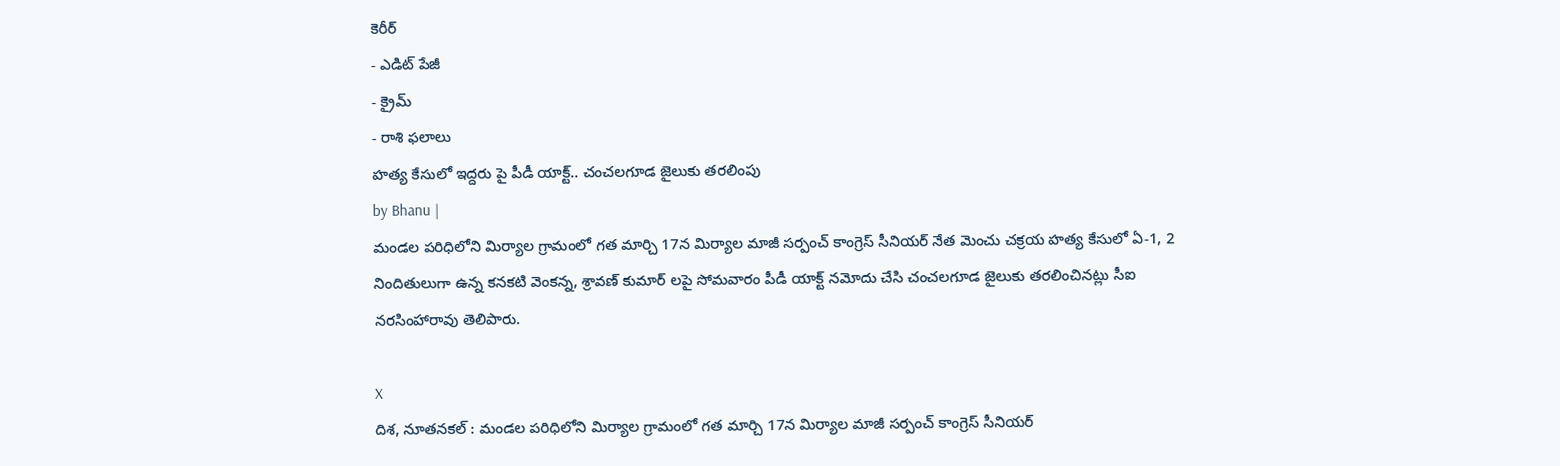కెరీర్
- ఎడిట్ పేజీ
- క్రైమ్
- రాశి ఫలాలు
హత్య కేసులో ఇద్దరు పై పీడీ యాక్ట్.. చంచలగూడ జైలుకు తరలింపు
by Bhanu |
మండల పరిధిలోని మిర్యాల గ్రామంలో గత మార్చి 17న మిర్యాల మాజీ సర్పంచ్ కాంగ్రెస్ సీనియర్ నేత మెంచు చక్రయ హత్య కేసులో ఏ-1, 2 నిందితులుగా ఉన్న కనకటి వెంకన్న, శ్రావణ్ కుమార్ లపై సోమవారం పీడీ యాక్ట్ నమోదు చేసి చంచలగూడ జైలుకు తరలించినట్లు సీఐ నరసింహారావు తెలిపారు.

X
దిశ, నూతనకల్ : మండల పరిధిలోని మిర్యాల గ్రామంలో గత మార్చి 17న మిర్యాల మాజీ సర్పంచ్ కాంగ్రెస్ సీనియర్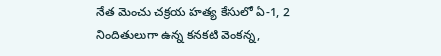నేత మెంచు చక్రయ హత్య కేసులో ఏ-1, 2 నిందితులుగా ఉన్న కనకటి వెంకన్న,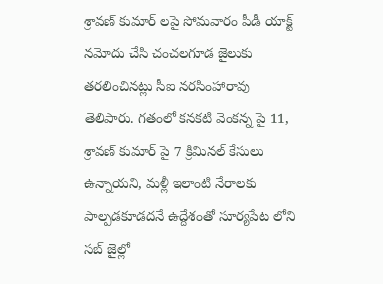శ్రావణ్ కుమార్ లపై సోమవారం పీడీ యాక్ట్ నమోదు చేసి చంచలగూడ జైలుకు తరలించినట్లు సీఐ నరసింహారావు తెలిపారు. గతంలో కనకటి వెంకన్న పై 11, శ్రావణ్ కుమార్ పై 7 క్రిమినల్ కేసులు ఉన్నాయని, మళ్లీ ఇలాంటి నేరాలకు పాల్పడకూడదనే ఉద్దేశంతో సూర్యపేట లోని సబ్ జైల్లో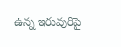ఉన్న ఇరువురిపై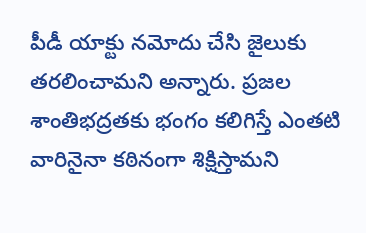పీడీ యాక్టు నమోదు చేసి జైలుకు తరలించామని అన్నారు. ప్రజల శాంతిభద్రతకు భంగం కలిగిస్తే ఎంతటి వారినైనా కఠినంగా శిక్షిస్తామని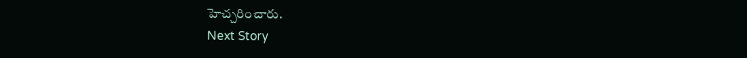హెచ్చరించారు.
Next Story